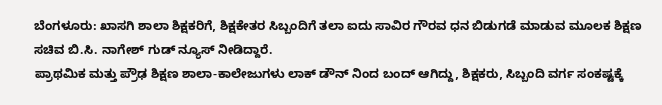ಬೆಂಗಳೂರು: ಖಾಸಗಿ ಶಾಲಾ ಶಿಕ್ಷಕರಿಗೆ, ಶಿಕ್ಷಕೇತರ ಸಿಬ್ಬಂದಿಗೆ ತಲಾ ಐದು ಸಾವಿರ ಗೌರವ ಧನ ಬಿಡುಗಡೆ ಮಾಡುವ ಮೂಲಕ ಶಿಕ್ಷಣ ಸಚಿವ ಬಿ.ಸಿ. ನಾಗೇಶ್ ಗುಡ್ ನ್ಯೂಸ್ ನೀಡಿದ್ದಾರೆ.
ಪ್ರಾಥಮಿಕ ಮತ್ತು ಪ್ರೌಢ ಶಿಕ್ಷಣ ಶಾಲಾ-ಕಾಲೇಜುಗಳು ಲಾಕ್ ಡೌನ್ ನಿಂದ ಬಂದ್ ಆಗಿದ್ದು, ಶಿಕ್ಷಕರು, ಸಿಬ್ಬಂದಿ ವರ್ಗ ಸಂಕಷ್ಟಕ್ಕೆ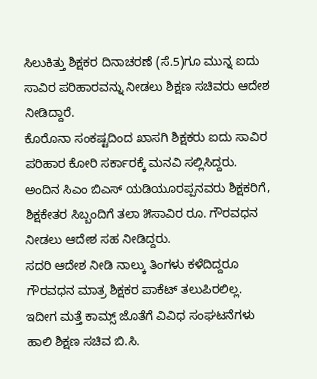ಸಿಲುಕಿತ್ತು ಶಿಕ್ಷಕರ ದಿನಾಚರಣೆ (ಸೆ.5)ಗೂ ಮುನ್ನ ಐದು ಸಾವಿರ ಪರಿಹಾರವನ್ನು ನೀಡಲು ಶಿಕ್ಷಣ ಸಚಿವರು ಆದೇಶ ನೀಡಿದ್ದಾರೆ.
ಕೊರೊನಾ ಸಂಕಷ್ಟದಿಂದ ಖಾಸಗಿ ಶಿಕ್ಷಕರು ಐದು ಸಾವಿರ ಪರಿಹಾರ ಕೋರಿ ಸರ್ಕಾರಕ್ಕೆ ಮನವಿ ಸಲ್ಲಿಸಿದ್ದರು. ಅಂದಿನ ಸಿಎಂ ಬಿಎಸ್ ಯಡಿಯೂರಪ್ಪನವರು ಶಿಕ್ಷಕರಿಗೆ, ಶಿಕ್ಷಕೇತರ ಸಿಬ್ಬಂದಿಗೆ ತಲಾ ೫ಸಾವಿರ ರೂ. ಗೌರವಧನ ನೀಡಲು ಆದೇಶ ಸಹ ನೀಡಿದ್ದರು.
ಸದರಿ ಆದೇಶ ನೀಡಿ ನಾಲ್ಕು ತಿಂಗಳು ಕಳೆದಿದ್ದರೂ ಗೌರವಧನ ಮಾತ್ರ ಶಿಕ್ಷಕರ ಪಾಕೆಟ್ ತಲುಪಿರಲಿಲ್ಲ. ಇದೀಗ ಮತ್ತೆ ಕಾಮ್ಸ್ ಜೊತೆಗೆ ವಿವಿಧ ಸಂಘಟನೆಗಳು ಹಾಲಿ ಶಿಕ್ಷಣ ಸಚಿವ ಬಿ.ಸಿ.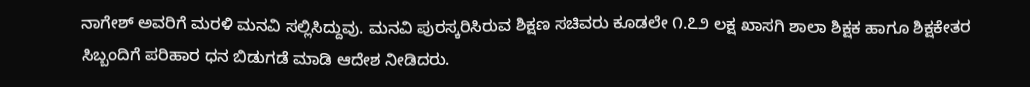ನಾಗೇಶ್ ಅವರಿಗೆ ಮರಳಿ ಮನವಿ ಸಲ್ಲಿಸಿದ್ದುವು. ಮನವಿ ಪುರಸ್ಕರಿಸಿರುವ ಶಿಕ್ಷಣ ಸಚಿವರು ಕೂಡಲೇ ೧.೭೨ ಲಕ್ಷ ಖಾಸಗಿ ಶಾಲಾ ಶಿಕ್ಷಕ ಹಾಗೂ ಶಿಕ್ಷಕೇತರ ಸಿಬ್ಬಂದಿಗೆ ಪರಿಹಾರ ಧನ ಬಿಡುಗಡೆ ಮಾಡಿ ಆದೇಶ ನೀಡಿದರು.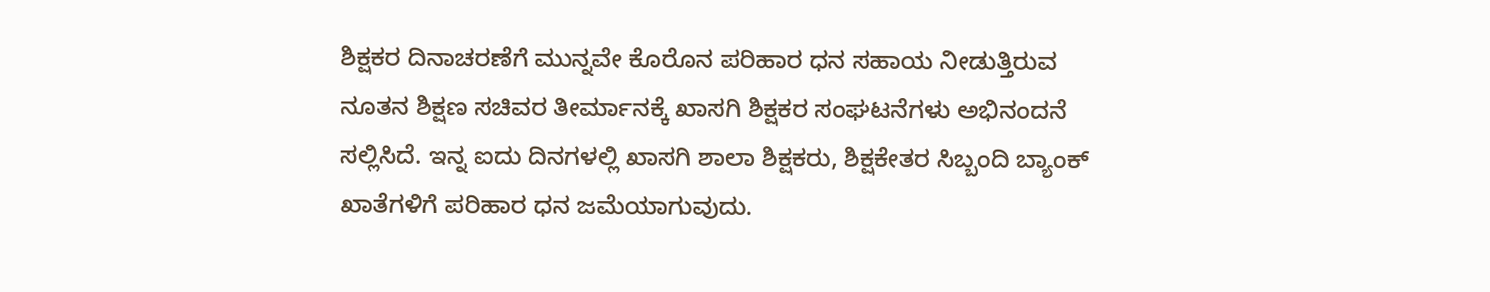ಶಿಕ್ಷಕರ ದಿನಾಚರಣೆಗೆ ಮುನ್ನವೇ ಕೊರೊನ ಪರಿಹಾರ ಧನ ಸಹಾಯ ನೀಡುತ್ತಿರುವ ನೂತನ ಶಿಕ್ಷಣ ಸಚಿವರ ತೀರ್ಮಾನಕ್ಕೆ ಖಾಸಗಿ ಶಿಕ್ಷಕರ ಸಂಘಟನೆಗಳು ಅಭಿನಂದನೆ ಸಲ್ಲಿಸಿದೆ. ಇನ್ನ ಐದು ದಿನಗಳಲ್ಲಿ ಖಾಸಗಿ ಶಾಲಾ ಶಿಕ್ಷಕರು, ಶಿಕ್ಷಕೇತರ ಸಿಬ್ಬಂದಿ ಬ್ಯಾಂಕ್ ಖಾತೆಗಳಿಗೆ ಪರಿಹಾರ ಧನ ಜಮೆಯಾಗುವುದು.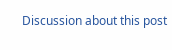Discussion about this post